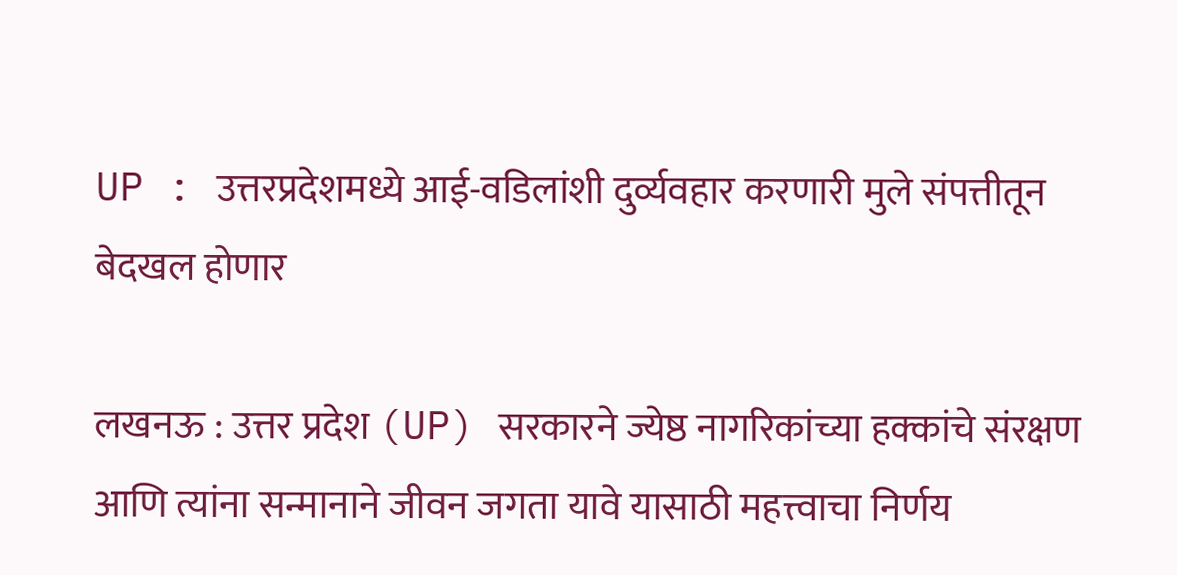UP : उत्तरप्रदेशमध्ये आई-वडिलांशी दुर्व्यवहार करणारी मुले संपत्तीतून बेदखल होणार

लखनऊ : उत्तर प्रदेश (UP) सरकारने ज्येष्ठ नागरिकांच्या हक्कांचे संरक्षण आणि त्यांना सन्मानाने जीवन जगता यावे यासाठी महत्त्वाचा निर्णय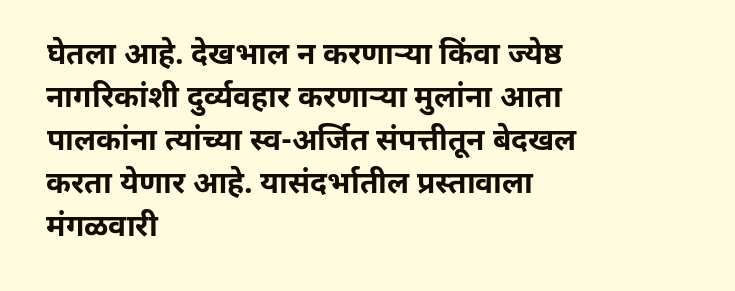घेतला आहे. देखभाल न करणाऱ्या किंवा ज्येष्ठ नागरिकांशी दुर्व्यवहार करणाऱ्या मुलांना आता पालकांना त्यांच्या स्व-अर्जित संपत्तीतून बेदखल करता येणार आहे. यासंदर्भातील प्रस्तावाला मंगळवारी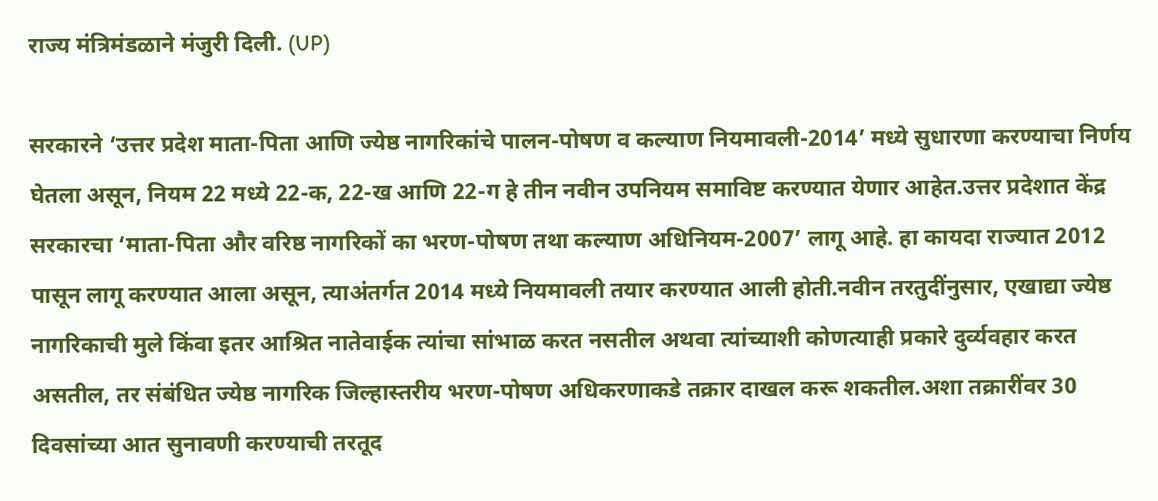राज्य मंत्रिमंडळाने मंजुरी दिली. (UP)

सरकारने ‘उत्तर प्रदेश माता-पिता आणि ज्येष्ठ नागरिकांचे पालन-पोषण व कल्याण नियमावली-2014’ मध्ये सुधारणा करण्याचा निर्णय घेतला असून, नियम 22 मध्ये 22-क, 22-ख आणि 22-ग हे तीन नवीन उपनियम समाविष्ट करण्यात येणार आहेत.उत्तर प्रदेशात केंद्र सरकारचा ‘माता-पिता और वरिष्ठ नागरिकों का भरण-पोषण तथा कल्याण अधिनियम-2007’ लागू आहे. हा कायदा राज्यात 2012 पासून लागू करण्यात आला असून, त्याअंतर्गत 2014 मध्ये नियमावली तयार करण्यात आली होती.नवीन तरतुदींनुसार, एखाद्या ज्येष्ठ नागरिकाची मुले किंवा इतर आश्रित नातेवाईक त्यांचा सांभाळ करत नसतील अथवा त्यांच्याशी कोणत्याही प्रकारे दुर्व्यवहार करत असतील, तर संबंधित ज्येष्ठ नागरिक जिल्हास्तरीय भरण-पोषण अधिकरणाकडे तक्रार दाखल करू शकतील.अशा तक्रारींवर 30 दिवसांच्या आत सुनावणी करण्याची तरतूद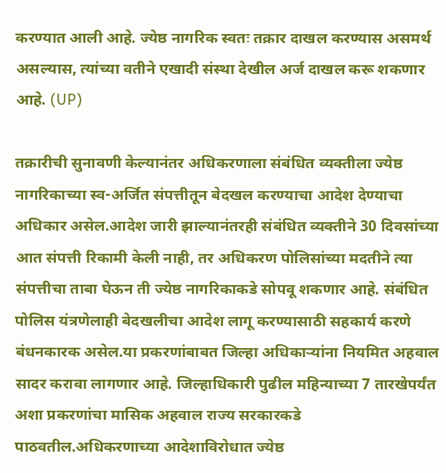करण्यात आली आहे. ज्येष्ठ नागरिक स्वतः तक्रार दाखल करण्यास असमर्थ असल्यास, त्यांच्या वतीने एखादी संस्था देखील अर्ज दाखल करू शकणार आहे. (UP)

तक्रारीची सुनावणी केल्यानंतर अधिकरणाला संबंधित व्यक्तीला ज्येष्ठ नागरिकाच्या स्व-अर्जित संपत्तीतून बेदखल करण्याचा आदेश देण्याचा अधिकार असेल.आदेश जारी झाल्यानंतरही संबंधित व्यक्तीने 30 दिवसांच्या आत संपत्ती रिकामी केली नाही, तर अधिकरण पोलिसांच्या मदतीने त्या संपत्तीचा ताबा घेऊन ती ज्येष्ठ नागरिकाकडे सोपवू शकणार आहे. संबंधित पोलिस यंत्रणेलाही बेदखलीचा आदेश लागू करण्यासाठी सहकार्य करणे बंधनकारक असेल.या प्रकरणांबाबत जिल्हा अधिकाऱ्यांना नियमित अहवाल सादर करावा लागणार आहे. जिल्हाधिकारी पुढील महिन्याच्या 7 तारखेपर्यंत अशा प्रकरणांचा मासिक अहवाल राज्य सरकारकडे पाठवतील.अधिकरणाच्या आदेशाविरोधात ज्येष्ठ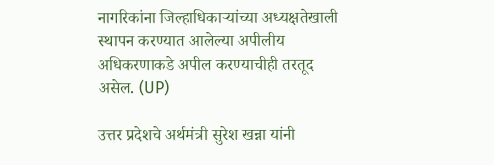नागरिकांना जिल्हाधिकाऱ्यांच्या अध्यक्षतेखाली स्थापन करण्यात आलेल्या अपीलीय अधिकरणाकडे अपील करण्याचीही तरतूद असेल. (UP)

उत्तर प्रदेशचे अर्थमंत्री सुरेश खन्ना यांनी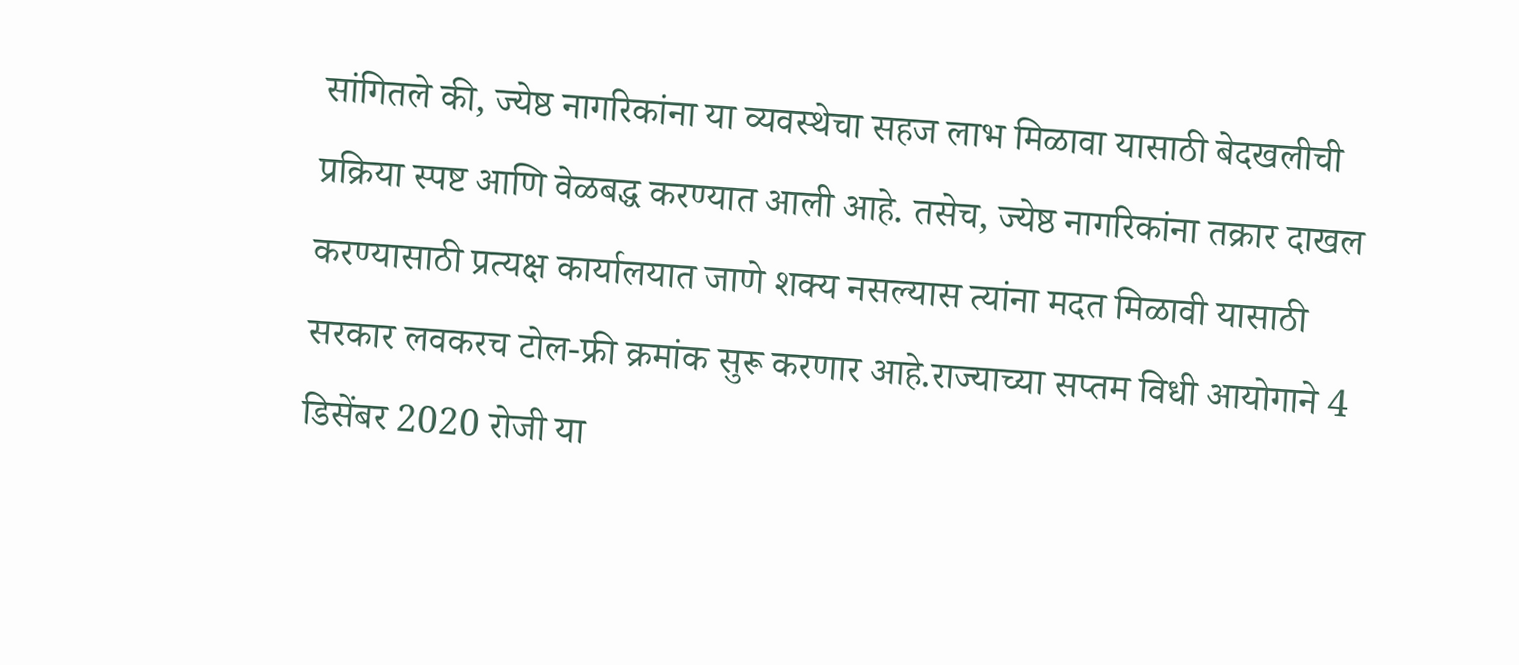सांगितले की, ज्येष्ठ नागरिकांना या व्यवस्थेचा सहज लाभ मिळावा यासाठी बेदखलीची प्रक्रिया स्पष्ट आणि वेळबद्ध करण्यात आली आहे. तसेच, ज्येष्ठ नागरिकांना तक्रार दाखल करण्यासाठी प्रत्यक्ष कार्यालयात जाणे शक्य नसल्यास त्यांना मदत मिळावी यासाठी सरकार लवकरच टोल-फ्री क्रमांक सुरू करणार आहे.राज्याच्या सप्तम विधी आयोगाने 4 डिसेंबर 2020 रोजी या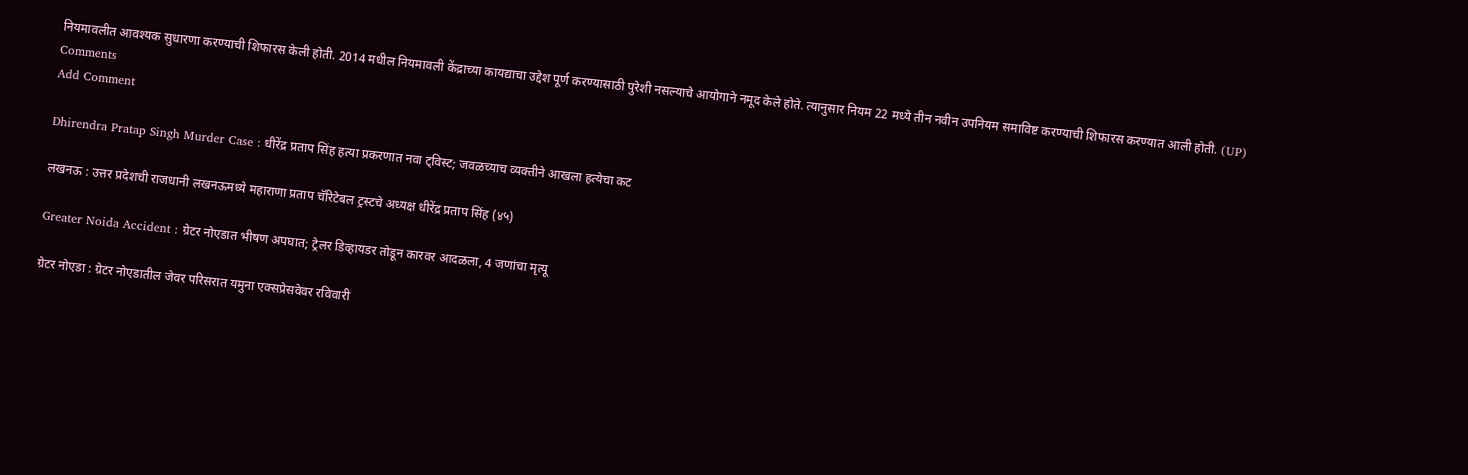नियमावलीत आवश्यक सुधारणा करण्याची शिफारस केली होती. 2014 मधील नियमावली केंद्राच्या कायद्याचा उद्देश पूर्ण करण्यासाठी पुरेशी नसल्याचे आयोगाने नमूद केले होते. त्यानुसार नियम 22 मध्ये तीन नवीन उपनियम समाविष्ट करण्याची शिफारस करण्यात आली होती. (UP)
Comments
Add Comment

Dhirendra Pratap Singh Murder Case : धीरेंद्र प्रताप सिंह हत्या प्रकरणात नवा ट्विस्ट; जवळच्याच व्यक्तीने आखला हत्येचा कट

लखनऊ : उत्तर प्रदेशची राजधानी लखनऊमध्ये महाराणा प्रताप चॅरिटेबल ट्रस्टचे अध्यक्ष धीरेंद्र प्रताप सिंह (४५)

Greater Noida Accident : ग्रेटर नोएडात भीषण अपघात; ट्रेलर डिव्हायडर तोडून कारवर आदळला, 4 जणांचा मृत्यू

ग्रेटर नोएडा : ग्रेटर नोएडातील जेवर परिसरात यमुना एक्सप्रेसवेवर रविवारी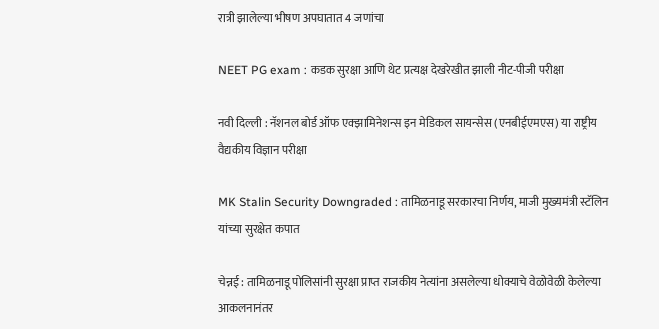रात्री झालेल्या भीषण अपघातात 4 जणांचा

NEET PG exam : कडक सुरक्षा आणि थेट प्रत्यक्ष देखरेखीत झाली नीट-पीजी परीक्षा

नवी दिल्ली : नॅशनल बोर्ड ऑफ एक्झामिनेशन्स इन मेडिकल सायन्सेस (एनबीईएमएस) या राष्ट्रीय वैद्यकीय विज्ञान परीक्षा

MK Stalin Security Downgraded : तामिळनाडू सरकारचा निर्णय, माजी मुख्यमंत्री स्टॅलिन यांच्या सुरक्षेत कपात

चेन्नई : तामिळनाडू पोलिसांनी सुरक्षा प्राप्त राजकीय नेत्यांना असलेल्या धोक्याचे वेळोवेळी केलेल्या आकलनानंतर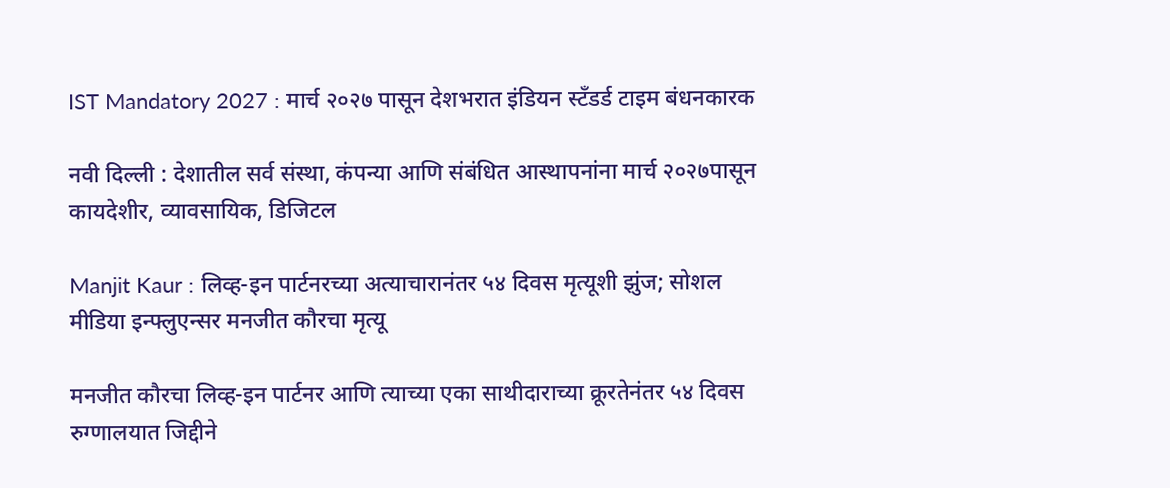IST Mandatory 2027 : मार्च २०२७ पासून देशभरात इंडियन स्टँडर्ड टाइम बंधनकारक

नवी दिल्ली : देशातील सर्व संस्था, कंपन्या आणि संबंधित आस्थापनांना मार्च २०२७पासून कायदेशीर, व्यावसायिक, डिजिटल

Manjit Kaur : लिव्ह-इन पार्टनरच्या अत्याचारानंतर ५४ दिवस मृत्यूशी झुंज; सोशल मीडिया इन्फ्लुएन्सर मनजीत कौरचा मृत्यू

मनजीत कौरचा लिव्ह-इन पार्टनर आणि त्याच्या एका साथीदाराच्या क्रूरतेनंतर ५४ दिवस रुग्णालयात जिद्दीने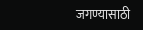जगण्यासाठी